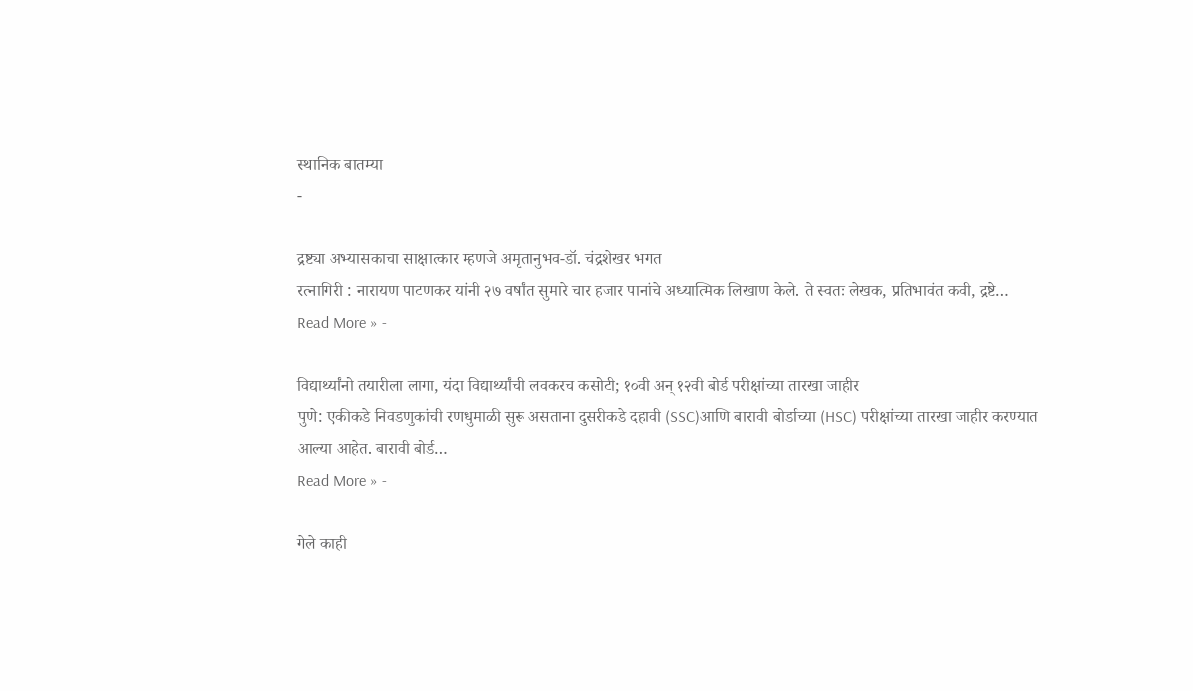स्थानिक बातम्या
-

द्रष्ट्या अभ्यासकाचा साक्षात्कार म्हणजे अमृतानुभव-डॉ. चंद्रशेखर भगत
रत्नागिरी : नारायण पाटणकर यांनी २७ वर्षांत सुमारे चार हजार पानांचे अध्यात्मिक लिखाण केले. ते स्वतः लेखक, प्रतिभावंत कवी, द्रष्टे…
Read More » -

विद्यार्थ्यांनो तयारीला लागा, यंदा विद्यार्थ्यांची लवकरच कसोटी; १०वी अन् १२वी बोर्ड परीक्षांच्या तारखा जाहीर
पुणे: एकीकडे निवडणुकांची रणधुमाळी सुरू असताना दुसरीकडे दहावी (SSC)आणि बारावी बोर्डाच्या (HSC) परीक्षांच्या तारखा जाहीर करण्यात आल्या आहेत. बारावी बोर्ड…
Read More » -

गेले काही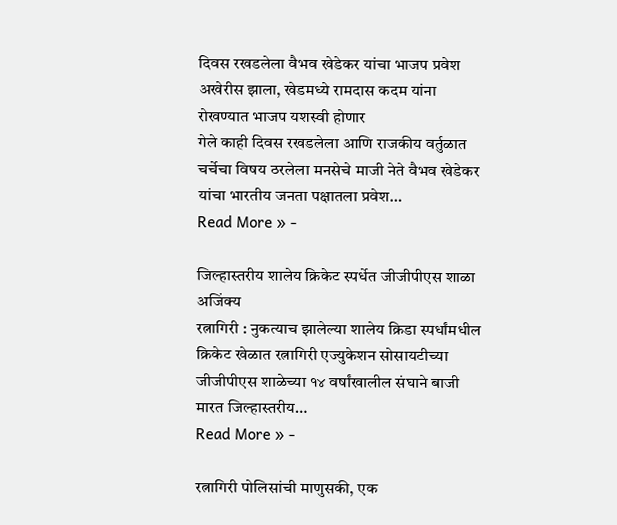दिवस रखडलेला वैभव खेडेकर यांचा भाजप प्रवेश अखेरीस झाला, खेडमध्ये रामदास कदम यांना रोखण्यात भाजप यशस्वी होणार
गेले काही दिवस रखडलेला आणि राजकीय वर्तुळात चर्चेचा विषय ठरलेला मनसेचे माजी नेते वैभव खेडेकर यांचा भारतीय जनता पक्षातला प्रवेश…
Read More » -

जिल्हास्तरीय शालेय क्रिकेट स्पर्धेत जीजीपीएस शाळा अजिंक्य
रत्नागिरी : नुकत्याच झालेल्या शालेय क्रिडा स्पर्धांमधील क्रिकेट खेळात रत्नागिरी एज्युकेशन सोसायटीच्या जीजीपीएस शाळेच्या १४ वर्षांखालील संघाने बाजी मारत जिल्हास्तरीय…
Read More » -

रत्नागिरी पोलिसांची माणुसकी, एक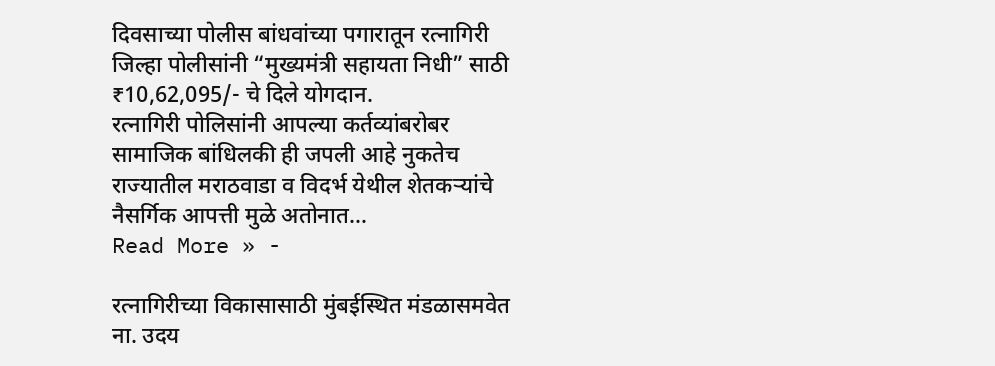दिवसाच्या पोलीस बांधवांच्या पगारातून रत्नागिरी जिल्हा पोलीसांनी “मुख्यमंत्री सहायता निधी” साठी ₹10,62,095/- चे दिले योगदान.
रत्नागिरी पोलिसांनी आपल्या कर्तव्यांबरोबर सामाजिक बांधिलकी ही जपली आहे नुकतेच राज्यातील मराठवाडा व विदर्भ येथील शेतकऱ्यांचे नैसर्गिक आपत्ती मुळे अतोनात…
Read More » -

रत्नागिरीच्या विकासासाठी मुंबईस्थित मंडळासमवेत ना. उदय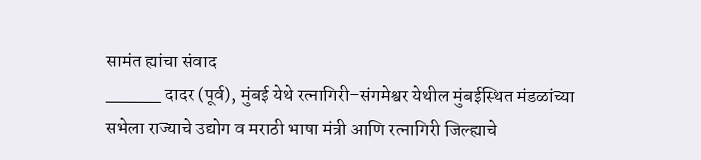सामंत ह्यांचा संवाद
_____ दादर (पूर्व), मुंबई येथे रत्नागिरी–संगमेश्वर येथील मुंबईस्थित मंडळांच्या सभेला राज्याचे उद्योग व मराठी भाषा मंत्री आणि रत्नागिरी जिल्ह्याचे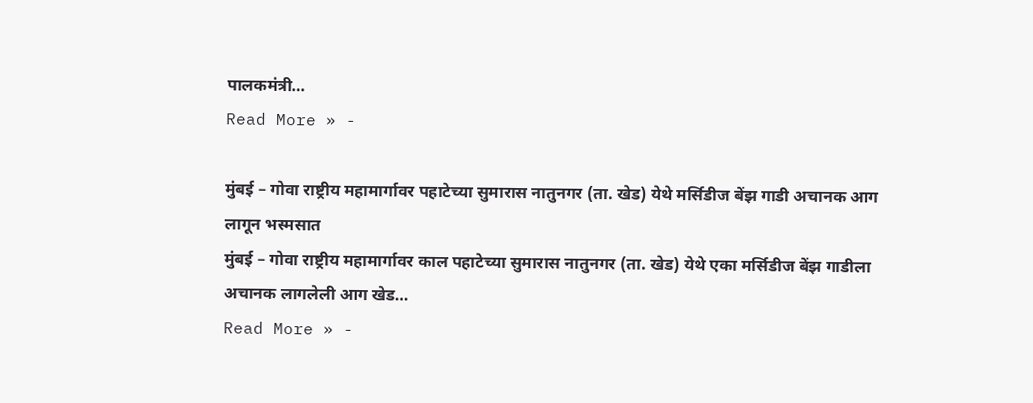पालकमंत्री…
Read More » -

मुंबई – गोवा राष्ट्रीय महामार्गावर पहाटेच्या सुमारास नातुनगर (ता. खेड) येथे मर्सिडीज बेंझ गाडी अचानक आग लागून भस्मसात
मुंबई – गोवा राष्ट्रीय महामार्गावर काल पहाटेच्या सुमारास नातुनगर (ता. खेड) येथे एका मर्सिडीज बेंझ गाडीला अचानक लागलेली आग खेड…
Read More » -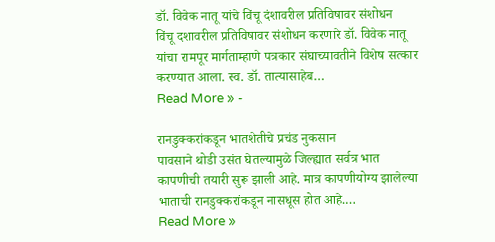डॉ. विवेक नातू यांचे विंचू दंशावरील प्रतिविषावर संशोधन
विंचू दशावरील प्रतिविषावर संशोधन करणारे डॉ. विवेक नातू यांचा रामपूर मार्गताम्हाणे पत्रकार संघाच्यावतीने विशेष सत्कार करण्यात आला. स्व. डॉ. तात्यासाहेब…
Read More » -

रानडुक्करांकडून भातशेतीचे प्रचंड नुकसान
पावसाने थोडी उसंत घेतल्यामुळे जिल्ह्यात सर्वत्र भात कापणीची तयारी सुरू झाली आहे. मात्र कापणीयोग्य झालेल्या भाताची रानडुक्करांकडून नासधूस होत आहे.…
Read More »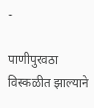-

पाणीपुरवठा विस्कळीत झाल्याने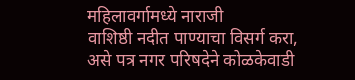महिलावर्गामध्ये नाराजी
वाशिष्ठी नदीत पाण्याचा विसर्ग करा, असे पत्र नगर परिषदेने कोळकेवाडी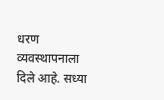धरण व्यवस्थापनाला दिले आहे. सध्या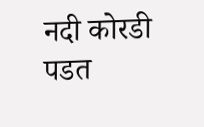नदी कोरडी पडत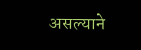असल्याने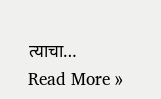त्याचा…
Read More »